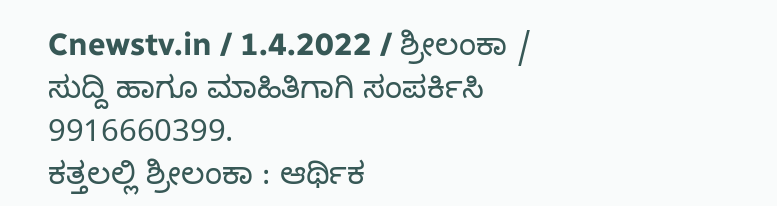Cnewstv.in / 1.4.2022 / ಶ್ರೀಲಂಕಾ / ಸುದ್ದಿ ಹಾಗೂ ಮಾಹಿತಿಗಾಗಿ ಸಂಪರ್ಕಿಸಿ 9916660399.
ಕತ್ತಲಲ್ಲಿ ಶ್ರೀಲಂಕಾ : ಆರ್ಥಿಕ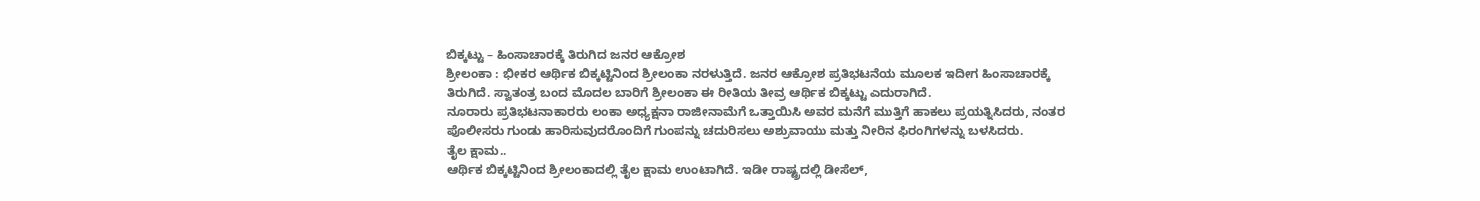ಬಿಕ್ಕಟ್ಟು – ಹಿಂಸಾಚಾರಕ್ಕೆ ತಿರುಗಿದ ಜನರ ಆಕ್ರೋಶ
ಶ್ರೀಲಂಕಾ : ಭೀಕರ ಆರ್ಥಿಕ ಬಿಕ್ಕಟ್ಟಿನಿಂದ ಶ್ರೀಲಂಕಾ ನರಳುತ್ತಿದೆ. ಜನರ ಆಕ್ರೋಶ ಪ್ರತಿಭಟನೆಯ ಮೂಲಕ ಇದೀಗ ಹಿಂಸಾಚಾರಕ್ಕೆ ತಿರುಗಿದೆ. ಸ್ವಾತಂತ್ರ ಬಂದ ಮೊದಲ ಬಾರಿಗೆ ಶ್ರೀಲಂಕಾ ಈ ರೀತಿಯ ತೀವ್ರ ಆರ್ಥಿಕ ಬಿಕ್ಕಟ್ಟು ಎದುರಾಗಿದೆ.
ನೂರಾರು ಪ್ರತಿಭಟನಾಕಾರರು ಲಂಕಾ ಅಧ್ಯಕ್ಷನಾ ರಾಜೀನಾಮೆಗೆ ಒತ್ತಾಯಿಸಿ ಅವರ ಮನೆಗೆ ಮುತ್ತಿಗೆ ಹಾಕಲು ಪ್ರಯತ್ನಿಸಿದರು, ನಂತರ ಪೊಲೀಸರು ಗುಂಡು ಹಾರಿಸುವುದರೊಂದಿಗೆ ಗುಂಪನ್ನು ಚದುರಿಸಲು ಅಶ್ರುವಾಯು ಮತ್ತು ನೀರಿನ ಫಿರಂಗಿಗಳನ್ನು ಬಳಸಿದರು.
ತೈಲ ಕ್ಷಾಮ..
ಆರ್ಥಿಕ ಬಿಕ್ಕಟ್ಟಿನಿಂದ ಶ್ರೀಲಂಕಾದಲ್ಲಿ ತೈಲ ಕ್ಷಾಮ ಉಂಟಾಗಿದೆ. ಇಡೀ ರಾಷ್ಟ್ರದಲ್ಲಿ ಡೀಸೆಲ್,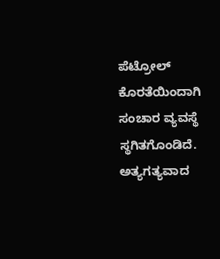ಪೆಟ್ರೋಲ್ ಕೊರತೆಯಿಂದಾಗಿ ಸಂಚಾರ ವ್ಯವಸ್ಥೆ ಸ್ಥಗಿತಗೊಂಡಿದೆ. ಅತ್ಯಗತ್ಯವಾದ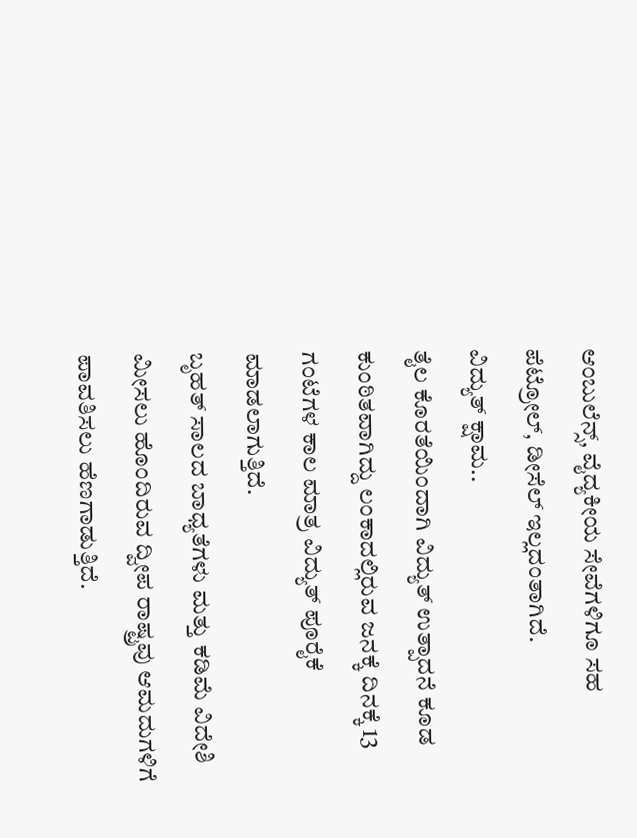ಆಂಬುಲೆನ್ಸ್, ವೈದ್ಯಕೀಯ ಸೇವೆಗಳಿಗೂ ಸಹ ಪೆಟ್ರೋಲ್, ಡೀಸೆಲ್ ಇಲ್ಲದಂತಾಗಿದೆ.
ವಿದ್ಯುತ್ ಕ್ಷಾಮ..
ತೈಲ ಕೊರತೆಯಿಂದಾಗಿ ವಿದ್ಯುತ್ ಉತ್ಪಾದನೆ ಕೂಡ ಕುಂಠಿತವಾಗಿದ್ದು ಲಂಕಾದಲ್ಲಿರುವ ಜನಕ್ಕೆ ದಿನಕ್ಕೆ 13 ಗಂಟೆಗಳ ಕಾಲ ಮಾತ್ರ ವಿದ್ಯುತ್ ಪೂರೈಕೆ ಮಾಡಲಾಗುತ್ತಿದೆ.
ಬೃಹತ್ ಸಾಲದ ಬಾಧ್ಯತೆಗಳು ಮತ್ತು ಕಡಿಮೆ ವಿದೇಶಿ ಮೀಸಲು ಹೊಂದಿರುವ ದ್ವೀಪ ರಾಷ್ಟ್ರವು ಆಮದುಗಳಿಗೆ ಪಾವತಿಸಲು ಹೆಣಗಾಡುತ್ತಿದೆ.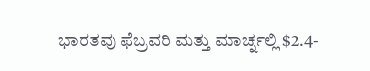ಭಾರತವು ಫೆಬ್ರವರಿ ಮತ್ತು ಮಾರ್ಚ್ನಲ್ಲಿ $2.4-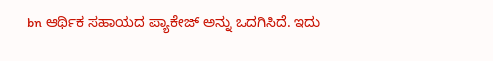bn ಆರ್ಥಿಕ ಸಹಾಯದ ಪ್ಯಾಕೇಜ್ ಅನ್ನು ಒದಗಿಸಿದೆ. ಇದು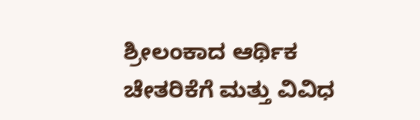ಶ್ರೀಲಂಕಾದ ಆರ್ಥಿಕ ಚೇತರಿಕೆಗೆ ಮತ್ತು ವಿವಿಧ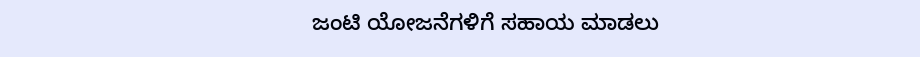ಜಂಟಿ ಯೋಜನೆಗಳಿಗೆ ಸಹಾಯ ಮಾಡಲು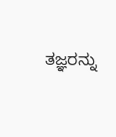ತಜ್ಞರನ್ನು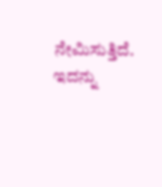ನೇಮಿಸುತ್ತಿದೆ.
ಇದನ್ನು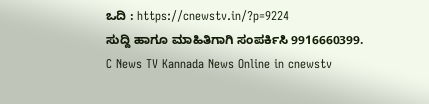ಒದಿ : https://cnewstv.in/?p=9224
ಸುದ್ದಿ ಹಾಗೂ ಮಾಹಿತಿಗಾಗಿ ಸಂಪರ್ಕಿಸಿ 9916660399.
C News TV Kannada News Online in cnewstv